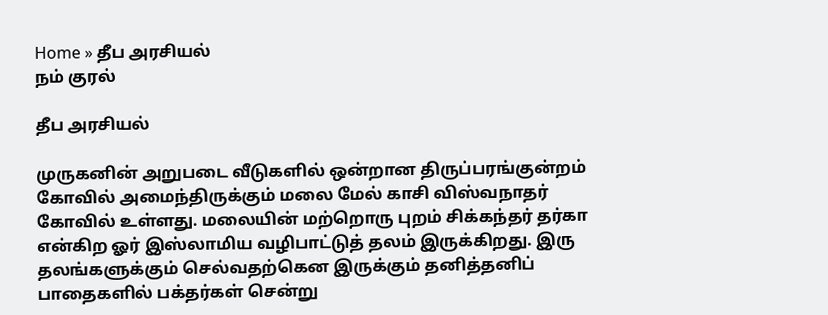Home » தீப அரசியல்
நம் குரல்

தீப அரசியல்

முருகனின் அறுபடை வீடுகளில் ஒன்றான திருப்பரங்குன்றம் கோவில் அமைந்திருக்கும் மலை மேல் காசி விஸ்வநாதர் கோவில் உள்ளது. மலையின் மற்றொரு புறம் சிக்கந்தர் தர்கா என்கிற ஓர் இஸ்லாமிய வழிபாட்டுத் தலம் இருக்கிறது. இரு தலங்களுக்கும் செல்வதற்கென இருக்கும் தனித்தனிப் பாதைகளில் பக்தர்கள் சென்று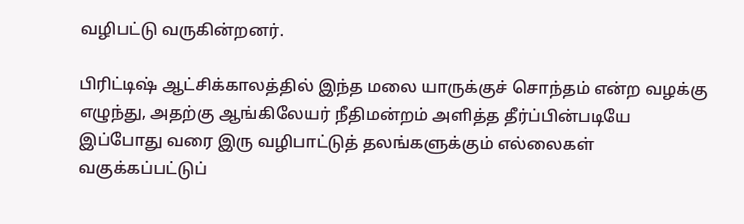வழிபட்டு வருகின்றனர்.

பிரிட்டிஷ் ஆட்சிக்காலத்தில் இந்த மலை யாருக்குச் சொந்தம் என்ற வழக்கு எழுந்து, அதற்கு ஆங்கிலேயர் நீதிமன்றம் அளித்த தீர்ப்பின்படியே இப்போது வரை இரு வழிபாட்டுத் தலங்களுக்கும் எல்லைகள் வகுக்கப்பட்டுப்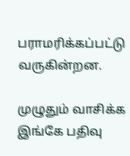பராமரிக்கப்பட்டு வருகின்றன.

முழுதும் வாசிக்க இங்கே பதிவு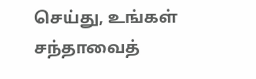செய்து, உங்கள் சந்தாவைத்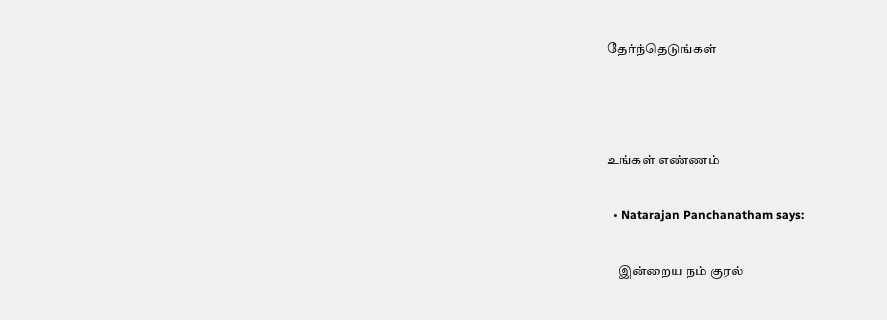தேர்ந்தெடுங்கள்



உங்கள் எண்ணம்

  • Natarajan Panchanatham says:

    இன்றைய நம் குரல்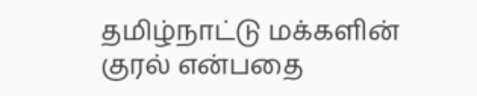தமிழ்நாட்டு மக்களின் குரல் என்பதை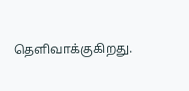தெளிவாக்குகிறது.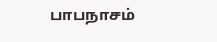பாபநாசம்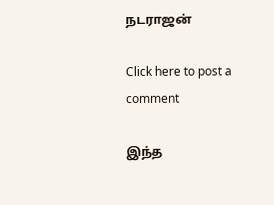நடராஜன்

Click here to post a comment

இந்த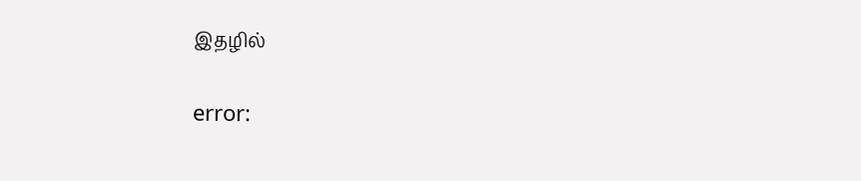இதழில்

error: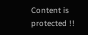Content is protected !!